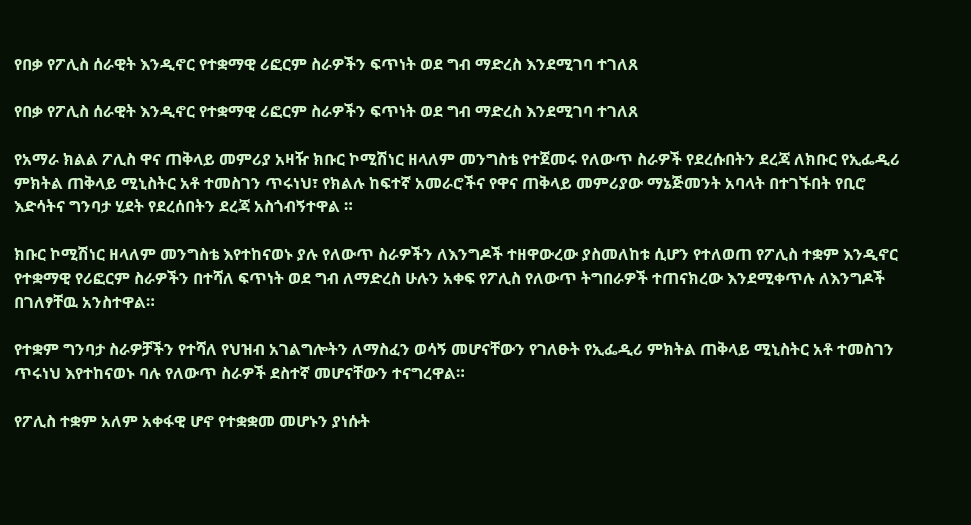የበቃ የፖሊስ ሰራዊት እንዲኖር የተቋማዊ ሪፎርም ስራዎችን ፍጥነት ወደ ግብ ማድረስ እንደሚገባ ተገለጸ

የበቃ የፖሊስ ሰራዊት እንዲኖር የተቋማዊ ሪፎርም ስራዎችን ፍጥነት ወደ ግብ ማድረስ እንደሚገባ ተገለጸ

የአማራ ክልል ፖሊስ ዋና ጠቅላይ መምሪያ አዛዥ ክቡር ኮሚሽነር ዘላለም መንግስቴ የተጀመሩ የለውጥ ስራዎች የደረሱበትን ደረጃ ለክቡር የኢፌዲሪ ምክትል ጠቅላይ ሚኒስትር አቶ ተመስገን ጥሩነህ፣ የክልሉ ከፍተኛ አመራሮችና የዋና ጠቅላይ መምሪያው ማኔጅመንት አባላት በተገኙበት የቢሮ እድሳትና ግንባታ ሂደት የደረሰበትን ደረጃ አስጎብኝተዋል ።

ክቡር ኮሚሽነር ዘላለም መንግስቴ እየተከናወኑ ያሉ የለውጥ ስራዎችን ለእንግዶች ተዘዋውረው ያስመለከቱ ሲሆን የተለወጠ የፖሊስ ተቋም እንዲኖር የተቋማዊ የሪፎርም ስራዎችን በተሻለ ፍጥነት ወደ ግብ ለማድረስ ሁሉን አቀፍ የፖሊስ የለውጥ ትግበራዎች ተጠናክረው እንደሚቀጥሉ ለእንግዶች በገለፃቸዉ አንስተዋል።

የተቋም ግንባታ ስራዎቻችን የተሻለ የህዝብ አገልግሎትን ለማስፈን ወሳኝ መሆናቸውን የገለፁት የኢፌዲሪ ምክትል ጠቅላይ ሚኒስትር አቶ ተመስገን ጥሩነህ እየተከናወኑ ባሉ የለውጥ ስራዎች ደስተኛ መሆናቸውን ተናግረዋል።

የፖሊስ ተቋም አለም አቀፋዊ ሆኖ የተቋቋመ መሆኑን ያነሱት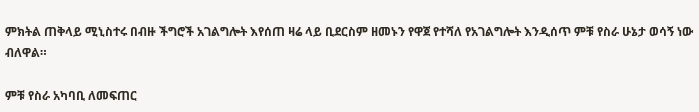ምክትል ጠቅላይ ሚኒስተሩ በብዙ ችግሮች አገልግሎት እየሰጠ ዛሬ ላይ ቢደርስም ዘመኑን የዋጀ የተሻለ የአገልግሎት እንዲሰጥ ምቹ የስራ ሁኔታ ወሳኝ ነው ብለዋል።

ምቹ የስራ አካባቢ ለመፍጠር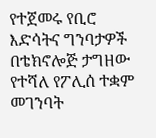የተጀመሩ የቢሮ እድሳትና ግንባታዎች በቴክኖሎጅ ታግዘው የተሻለ የፖሊሰ ተቋም መገንባት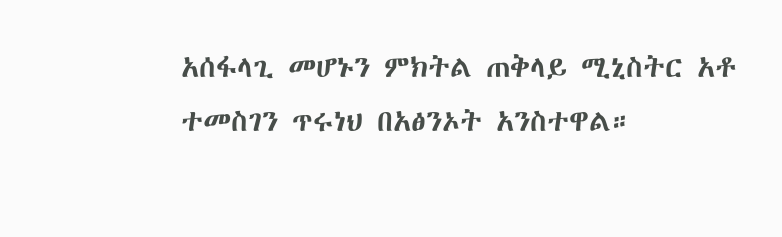አሰፋላጊ መሆኑን ምክትል ጠቅላይ ሚኒስትር አቶ ተመስገን ጥሩነህ በአፅንኦት አንስተዋል።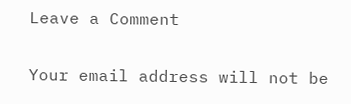Leave a Comment

Your email address will not be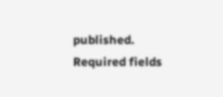published. Required fields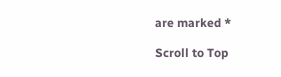are marked *

Scroll to Top